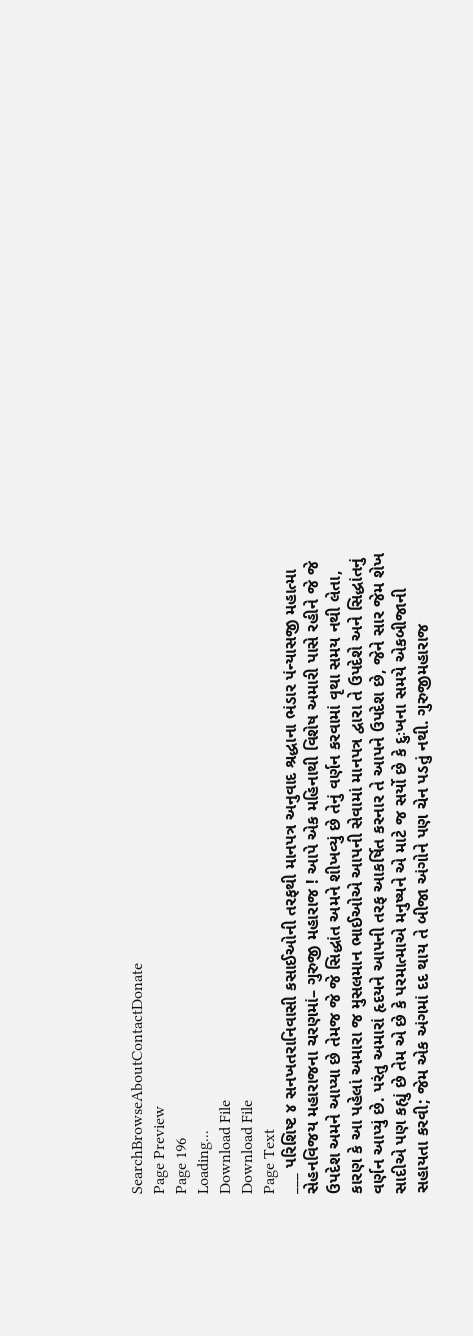SearchBrowseAboutContactDonate
Page Preview
Page 196
Loading...
Download File
Download File
Page Text
___ પરિશિષ્ટ ૪ સનખતરાનિવાસી કસાઈઓની તરફથી માનપત્ર અનુવાદ શ્રદ્ધાના ભંડાર પંન્યાસજી મહાત્મા સેહનવિજય મહારાજના ચરણમાં– ગુરુજી મહારાજ ! આપે એક મહિનાથી વિશેષ અમારી પાસે રહીને જે જે ઉપદેશ અમને આપ્યા છે તેમજ જે જે સિદ્ધાંત અમને શીખવ્યું છે તેનું વર્ણન કરવામાં વૃથા સમય નથી લેતા, કારણ કે આ પહેલાં અમારા જ મુસલમાન ભાઈઓએ આપની સેવામાં માનપત્ર દ્વારા તે ઉપદેશે અને સિદ્ધાંતનું વર્ણન આપ્યું છે. પરંતુ અમારાં હૃદયને આપની તરફ આકર્ષિત કરનાર તે આપને ઉપદેશ છે, જેને સાર જેમ શેખ સાદીએ પણ કહ્યું છે તેમ એ છે કે પરમાત્માએ મનુષ્યને એ માટે જ સર્યો છે કે દુઃખના સમયે એકબીજાની સહાયતા કરવી; જેમ એક અંગમાં દદ થાય તે બીજા અંગોને પણ ચેન પડતું નથી. ગુરુજીમહારાજ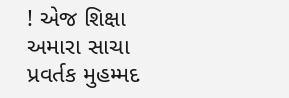! એજ શિક્ષા અમારા સાચા પ્રવર્તક મુહમ્મદ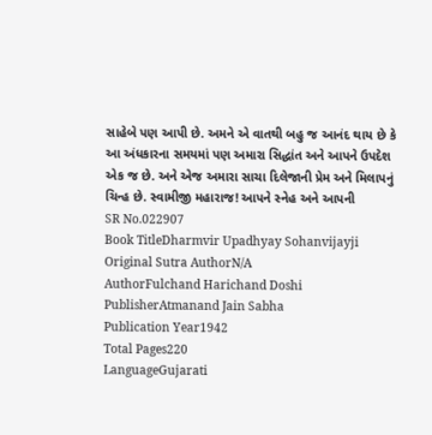સાહેબે પણ આપી છે. અમને એ વાતથી બહુ જ આનંદ થાય છે કે આ અંધકારના સમયમાં પણ અમારા સિદ્ધાંત અને આપને ઉપદેશ એક જ છે. અને એજ અમારા સાચા દિલેજાની પ્રેમ અને મિલાપનું ચિન્હ છે. સ્વામીજી મહારાજ! આપને સ્નેહ અને આપની
SR No.022907
Book TitleDharmvir Upadhyay Sohanvijayji
Original Sutra AuthorN/A
AuthorFulchand Harichand Doshi
PublisherAtmanand Jain Sabha
Publication Year1942
Total Pages220
LanguageGujarati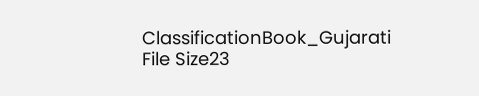ClassificationBook_Gujarati
File Size23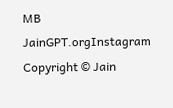MB
JainGPT.orgInstagram
Copyright © Jain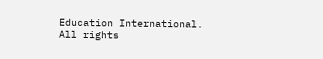Education International. All rights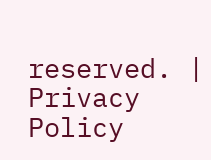reserved. | Privacy Policy